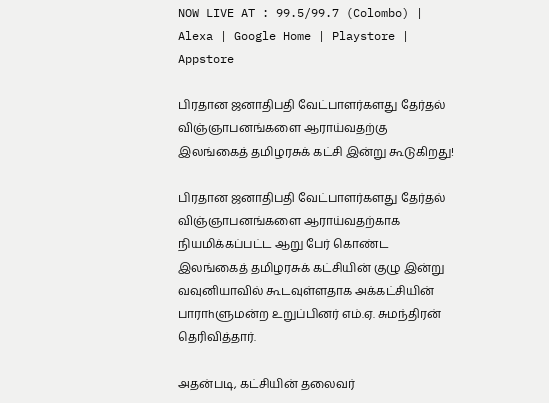NOW LIVE AT : 99.5/99.7 (Colombo) | Alexa | Google Home | Playstore | Appstore

பிரதான ஜனாதிபதி வேட்பாளர்களது தேர்தல் விஞ்ஞாபனங்களை ஆராய்வதற்கு இலங்கைத் தமிழரசுக் கட்சி இன்று கூடுகிறது!

பிரதான ஜனாதிபதி வேட்பாளர்களது தேர்தல் விஞ்ஞாபனங்களை ஆராய்வதற்காக நியமிக்கப்பட்ட ஆறு பேர் கொண்ட இலங்கைத் தமிழரசுக் கட்சியின் குழு இன்று வவுனியாவில் கூடவுள்ளதாக அக்கட்சியின் பாராhளுமன்ற உறுப்பினர் எம்.ஏ. சுமந்திரன் தெரிவித்தார்.

அதன்படி, கட்சியின் தலைவர்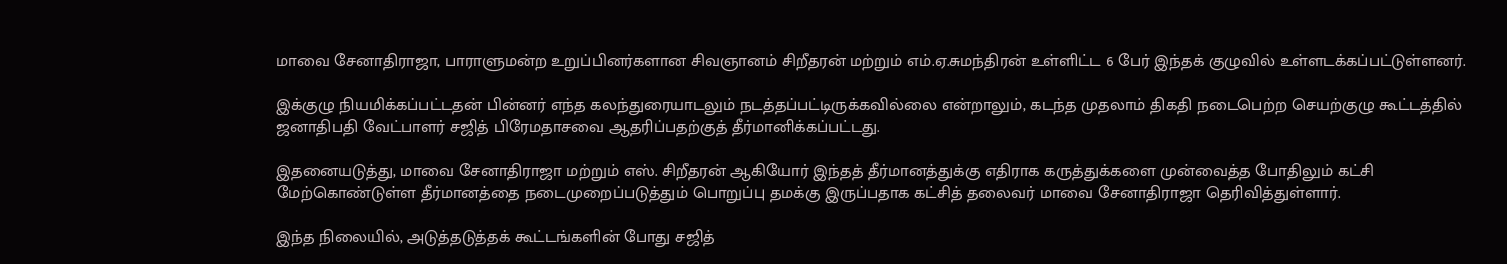மாவை சேனாதிராஜா, பாராளுமன்ற உறுப்பினர்களான சிவஞானம் சிறீதரன் மற்றும் எம்.ஏ.சுமந்திரன் உள்ளிட்ட 6 பேர் இந்தக் குழுவில் உள்ளடக்கப்பட்டுள்ளனர்.

இக்குழு நியமிக்கப்பட்டதன் பின்னர் எந்த கலந்துரையாடலும் நடத்தப்பட்டிருக்கவில்லை என்றாலும், கடந்த முதலாம் திகதி நடைபெற்ற செயற்குழு கூட்டத்தில் ஜனாதிபதி வேட்பாளர் சஜித் பிரேமதாசவை ஆதரிப்பதற்குத் தீர்மானிக்கப்பட்டது.

இதனையடுத்து, மாவை சேனாதிராஜா மற்றும் எஸ். சிறீதரன் ஆகியோர் இந்தத் தீர்மானத்துக்கு எதிராக கருத்துக்களை முன்வைத்த போதிலும் கட்சி மேற்கொண்டுள்ள தீர்மானத்தை நடைமுறைப்படுத்தும் பொறுப்பு தமக்கு இருப்பதாக கட்சித் தலைவர் மாவை சேனாதிராஜா தெரிவித்துள்ளார்.

இந்த நிலையில், அடுத்தடுத்தக் கூட்டங்களின் போது சஜித்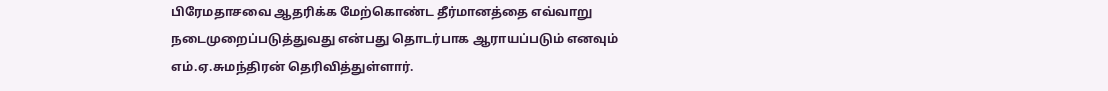பிரேமதாசவை ஆதரிக்க மேற்கொண்ட தீர்மானத்தை எவ்வாறு நடைமுறைப்படுத்துவது என்பது தொடர்பாக ஆராயப்படும் எனவும் எம்.ஏ.சுமந்திரன் தெரிவித்துள்ளார்.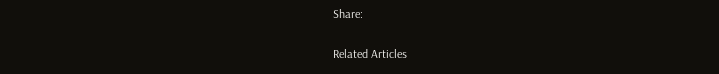Share:

Related Articles